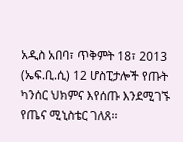አዲስ አበባ፣ ጥቅምት 18፣ 2013 (ኤፍ.ቢ.ሲ) 12 ሆስፒታሎች የጡት ካንሰር ህክምና እየሰጡ እንደሚገኙ የጤና ሚኒስቴር ገለጸ፡፡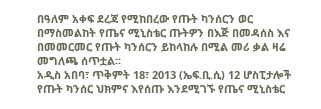በዓለም አቀፍ ደረጃ የሚከበረው የጡት ካንሰርን ወር በማስመልከት የጤና ሚኒስቴር ጡትዎን በእጅ በመዳሰስ እና በመመርመር የጡት ካንሰርን ይከላከሉ በሚል መሪ ቃል ዛሬ መግለጫ ሰጥቷል፡፡
አዲስ አበባ፣ ጥቅምት 18፣ 2013 (ኤፍ.ቢ.ሲ) 12 ሆስፒታሎች የጡት ካንሰር ህክምና እየሰጡ እንደሚገኙ የጤና ሚኒስቴር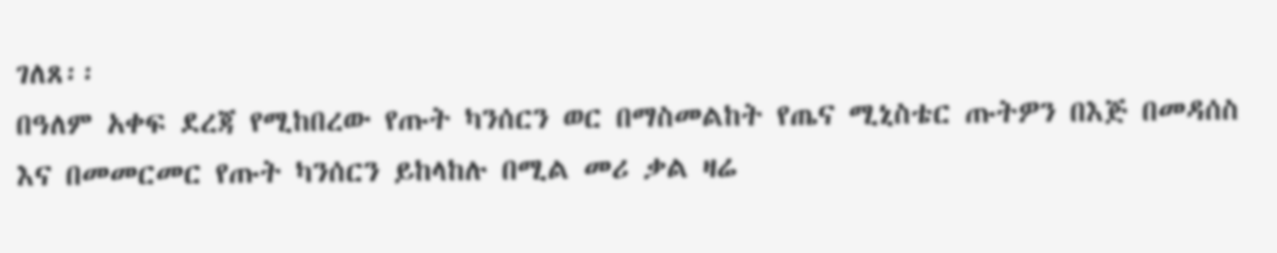ገለጸ፡፡
በዓለም አቀፍ ደረጃ የሚከበረው የጡት ካንሰርን ወር በማስመልከት የጤና ሚኒስቴር ጡትዎን በእጅ በመዳሰስ እና በመመርመር የጡት ካንሰርን ይከላከሉ በሚል መሪ ቃል ዛሬ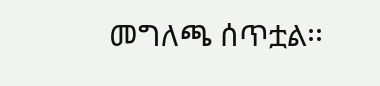መግለጫ ሰጥቷል፡፡